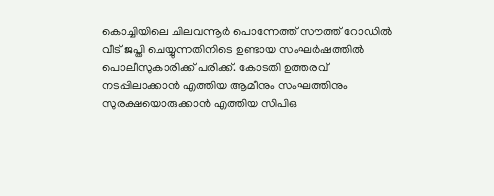കൊച്ചിയിലെ ചിലവന്നൂർ പൊന്നേത്ത് സൗത്ത് റോഡിൽ വീട് ജപ്തി ചെയ്യുന്നതിനിടെ ഉണ്ടായ സംഘർഷത്തിൽ പൊലീസുകാരിക്ക് പരിക്ക്. കോടതി ഉത്തരവ് നടപ്പിലാക്കാൻ എത്തിയ ആമീനും സംഘത്തിനും സുരക്ഷയൊരുക്കാൻ എത്തിയ സിപിഒ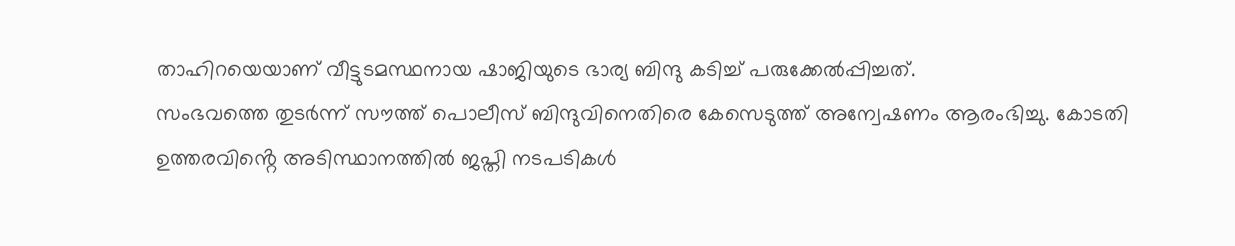താഹിറയെയാണ് വീട്ടുടമസ്ഥനായ ഷാജിയുടെ ഭാര്യ ബിന്ദു കടിച്ച് പരുക്കേൽപ്പിച്ചത്.
സംഭവത്തെ തുടർന്ന് സൗത്ത് പൊലീസ് ബിന്ദുവിനെതിരെ കേസെടുത്ത് അന്വേഷണം ആരംഭിച്ചു. കോടതി ഉത്തരവിൻ്റെ അടിസ്ഥാനത്തിൽ ജപ്തി നടപടികൾ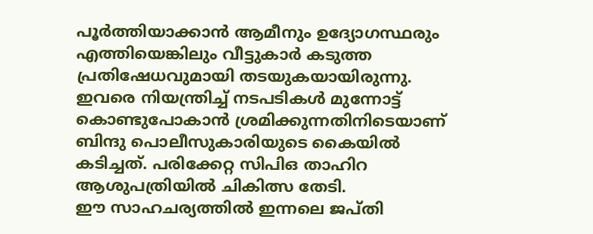പൂർത്തിയാക്കാൻ ആമീനും ഉദ്യോഗസ്ഥരും എത്തിയെങ്കിലും വീട്ടുകാർ കടുത്ത പ്രതിഷേധവുമായി തടയുകയായിരുന്നു.
ഇവരെ നിയന്ത്രിച്ച് നടപടികൾ മുന്നോട്ട് കൊണ്ടുപോകാൻ ശ്രമിക്കുന്നതിനിടെയാണ് ബിന്ദു പൊലീസുകാരിയുടെ കൈയിൽ കടിച്ചത്. പരിക്കേറ്റ സിപിഒ താഹിറ ആശുപത്രിയിൽ ചികിത്സ തേടി.
ഈ സാഹചര്യത്തിൽ ഇന്നലെ ജപ്തി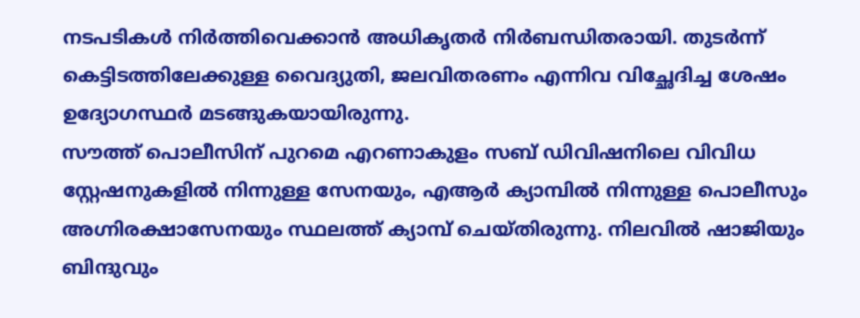നടപടികൾ നിർത്തിവെക്കാൻ അധികൃതർ നിർബന്ധിതരായി. തുടർന്ന് കെട്ടിടത്തിലേക്കുള്ള വൈദ്യുതി, ജലവിതരണം എന്നിവ വിച്ഛേദിച്ച ശേഷം ഉദ്യോഗസ്ഥർ മടങ്ങുകയായിരുന്നു.
സൗത്ത് പൊലീസിന് പുറമെ എറണാകുളം സബ് ഡിവിഷനിലെ വിവിധ സ്റ്റേഷനുകളിൽ നിന്നുള്ള സേനയും, എആർ ക്യാമ്പിൽ നിന്നുള്ള പൊലീസും അഗ്നിരക്ഷാസേനയും സ്ഥലത്ത് ക്യാമ്പ് ചെയ്തിരുന്നു. നിലവിൽ ഷാജിയും ബിന്ദുവും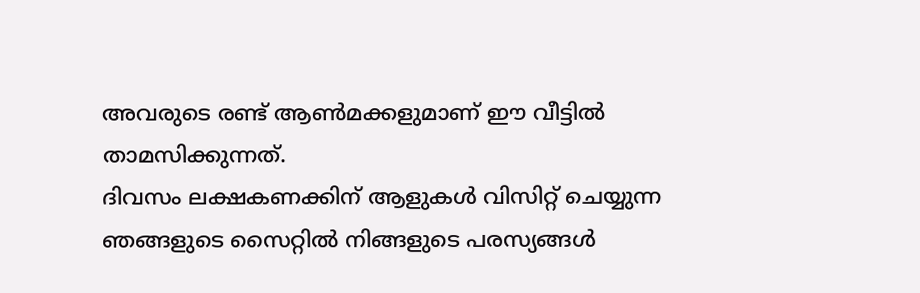അവരുടെ രണ്ട് ആൺമക്കളുമാണ് ഈ വീട്ടിൽ താമസിക്കുന്നത്.
ദിവസം ലക്ഷകണക്കിന് ആളുകൾ വിസിറ്റ് ചെയ്യുന്ന ഞങ്ങളുടെ സൈറ്റിൽ നിങ്ങളുടെ പരസ്യങ്ങൾ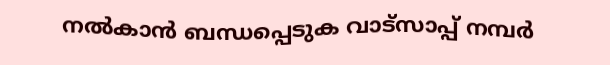നൽകാൻ ബന്ധപ്പെടുക വാട്സാപ്പ് നമ്പർ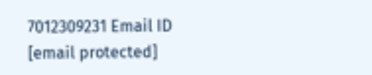7012309231 Email ID [email protected]